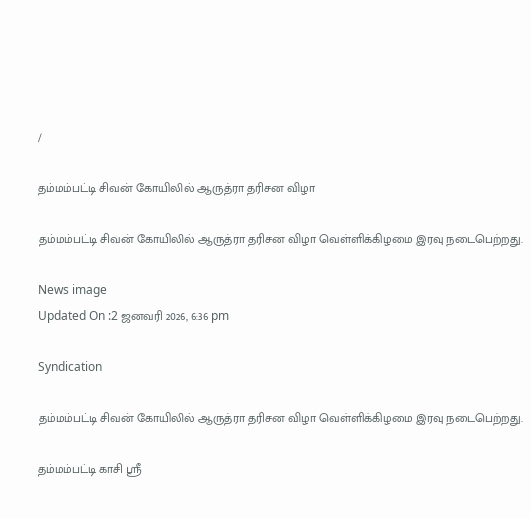/

தம்மம்பட்டி சிவன் கோயிலில் ஆருத்ரா தரிசன விழா

தம்மம்பட்டி சிவன் கோயிலில் ஆருத்ரா தரிசன விழா வெள்ளிக்கிழமை இரவு நடைபெற்றது.

News image
Updated On :2 ஜனவரி 2026, 6:36 pm

Syndication

தம்மம்பட்டி சிவன் கோயிலில் ஆருத்ரா தரிசன விழா வெள்ளிக்கிழமை இரவு நடைபெற்றது.

தம்மம்பட்டி காசி ஸ்ரீ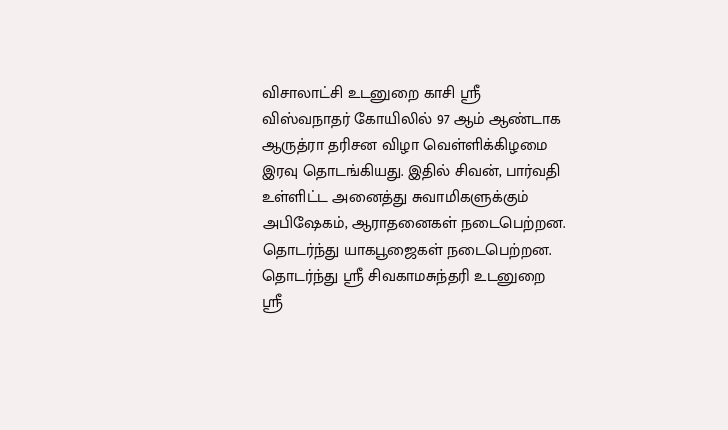விசாலாட்சி உடனுறை காசி ஸ்ரீ விஸ்வநாதர் கோயிலில் 97 ஆம் ஆண்டாக ஆருத்ரா தரிசன விழா வெள்ளிக்கிழமை இரவு தொடங்கியது. இதில் சிவன், பார்வதி உள்ளிட்ட அனைத்து சுவாமிகளுக்கும் அபிஷேகம், ஆராதனைகள் நடைபெற்றன. தொடர்ந்து யாகபூஜைகள் நடைபெற்றன. தொடர்ந்து ஸ்ரீ சிவகாமசுந்தரி உடனுறை ஸ்ரீ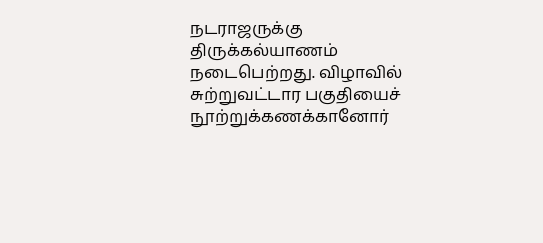நடராஜருக்கு திருக்கல்யாணம் நடைபெற்றது. விழாவில் சுற்றுவட்டார பகுதியைச் நூற்றுக்கணக்கானோர்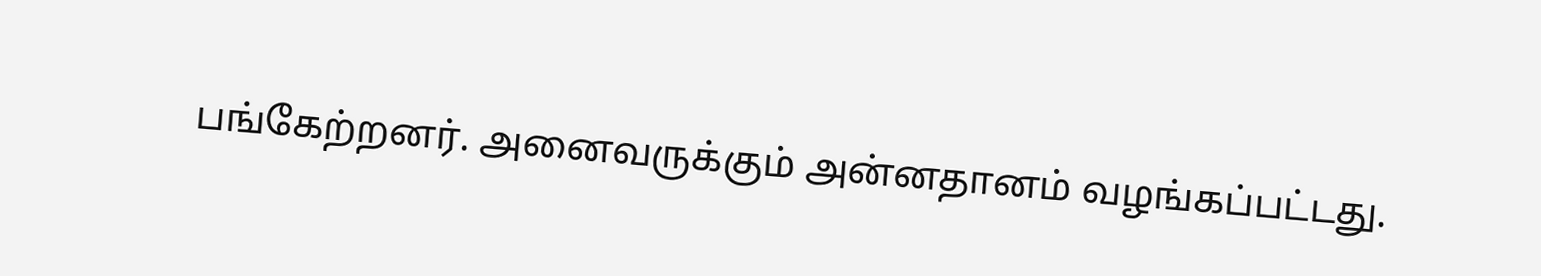பங்கேற்றனர். அனைவருக்கும் அன்னதானம் வழங்கப்பட்டது.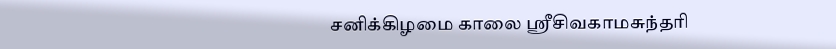சனிக்கிழமை காலை ஸ்ரீசிவகாமசுந்தரி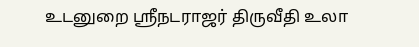உடனுறை ஸ்ரீநடராஜர் திருவீதி உலா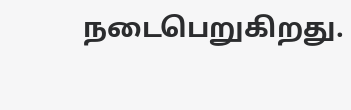நடைபெறுகிறது.